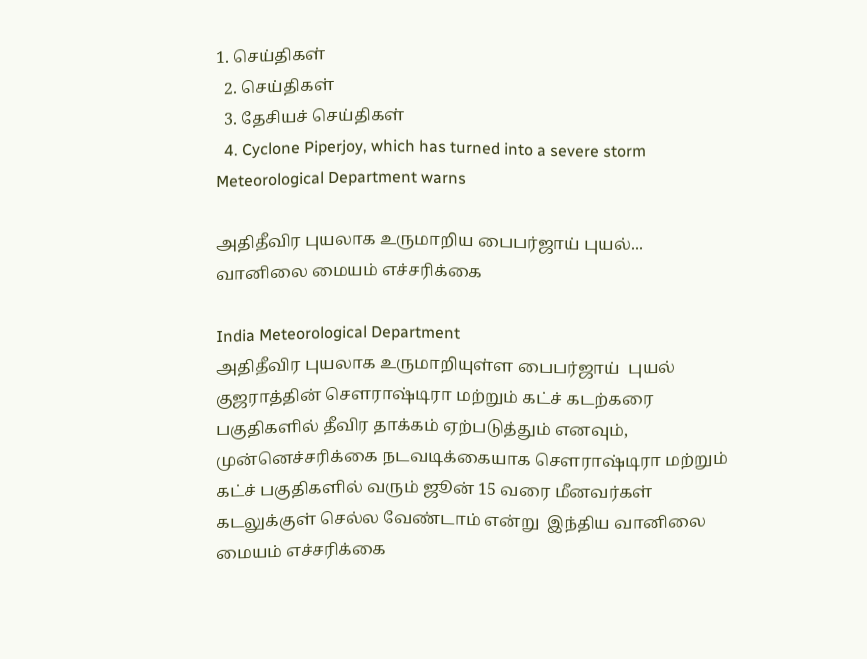1. செய்திகள்
  2. செய்திகள்
  3. தேசியச் செய்திகள்
  4. Cyclone Piperjoy, which has turned into a severe storm Meteorological Department warns

அதிதீவிர புயலாக உருமாறிய பைபர்ஜாய் புயல்... வானிலை மையம் எச்சரிக்கை

India Meteorological Department
அதிதீவிர புயலாக உருமாறியுள்ள பைபர்ஜாய்  புயல் குஜராத்தின் செளராஷ்டிரா மற்றும் கட்ச் கடற்கரை பகுதிகளில் தீவிர தாக்கம் ஏற்படுத்தும் எனவும், முன்னெச்சரிக்கை நடவடிக்கையாக செளராஷ்டிரா மற்றும் கட்ச் பகுதிகளில் வரும் ஜூன் 15 வரை மீனவர்கள் கடலுக்குள் செல்ல வேண்டாம் என்று  இந்திய வானிலை மையம் எச்சரிக்கை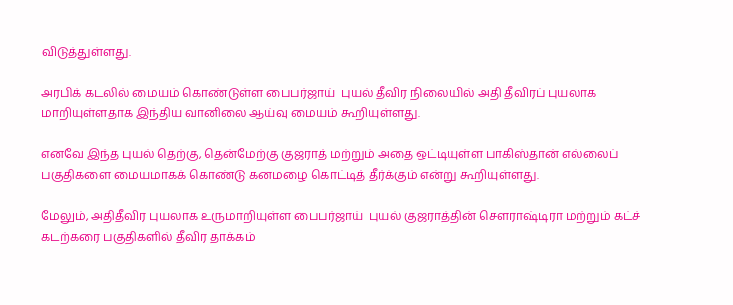விடுத்துள்ளது.

அரபிக் கடலில் மையம் கொண்டுள்ள பைபர்ஜாய்  புயல் தீவிர நிலையில் அதி தீவிரப் புயலாக மாறியுள்ளதாக இந்திய வானிலை ஆய்வு மையம் கூறியுள்ளது.

எனவே இந்த புயல் தெற்கு, தென்மேற்கு குஜராத் மற்றும் அதை ஒட்டியுள்ள பாகிஸ்தான் எல்லைப் பகுதிகளை மையமாகக் கொண்டு கனமழை கொட்டித் தீர்க்கும் என்று கூறியுள்ளது.

மேலும், அதிதீவிர புயலாக உருமாறியுள்ள பைபர்ஜாய்  புயல் குஜராத்தின் செளராஷ்டிரா மற்றும் கட்ச் கடற்கரை பகுதிகளில் தீவிர தாக்கம்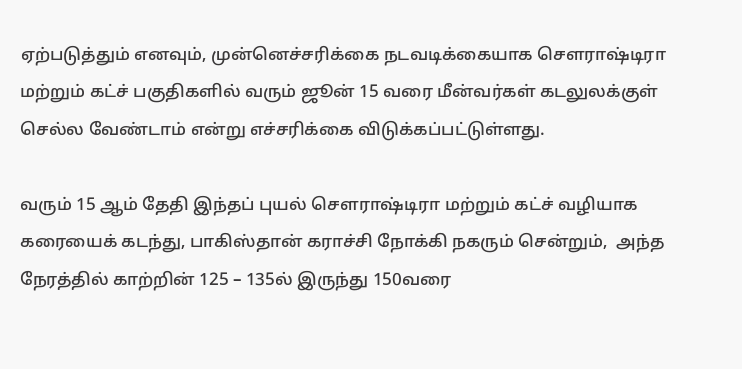ஏற்படுத்தும் எனவும், முன்னெச்சரிக்கை நடவடிக்கையாக செளராஷ்டிரா மற்றும் கட்ச் பகுதிகளில் வரும் ஜூன் 15 வரை மீன்வர்கள் கடலுலக்குள் செல்ல வேண்டாம் என்று எச்சரிக்கை விடுக்கப்பட்டுள்ளது.

வரும் 15 ஆம் தேதி இந்தப் புயல் செளராஷ்டிரா மற்றும் கட்ச் வழியாக கரையைக் கடந்து, பாகிஸ்தான் கராச்சி நோக்கி நகரும் சென்றும்,  அந்த நேரத்தில் காற்றின் 125 – 135ல் இருந்து 150வரை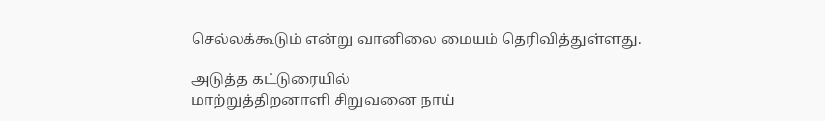செல்லக்கூடும் என்று வானிலை மையம் தெரிவித்துள்ளது.

அடுத்த கட்டுரையில்
மாற்றுத்திறனாளி சிறுவனை நாய்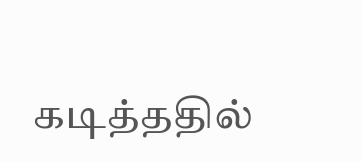கடித்ததில்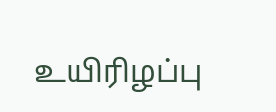உயிரிழப்பு